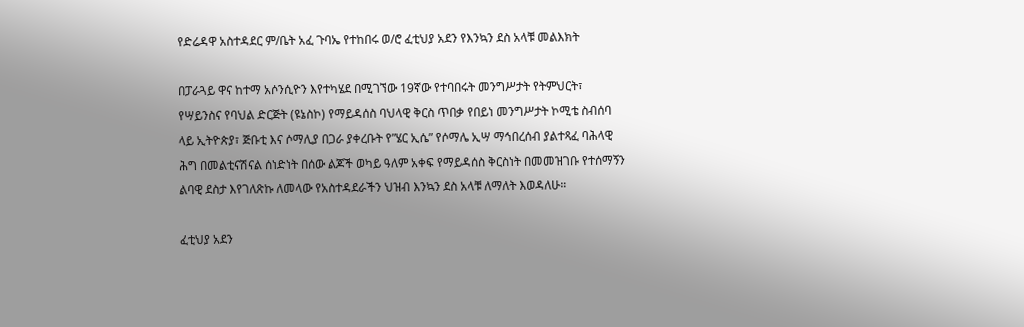የድሬዳዋ አስተዳደር ም/ቤት አፈ ጉባኤ የተከበሩ ወ/ሮ ፈቲህያ አደን የእንኳን ደስ አላቹ መልእክት

በፓራጓይ ዋና ከተማ አሶንሲዮን እየተካሄደ በሚገኘው 19ኛው የተባበሩት መንግሥታት የትምህርት፣ የሣይንስና የባህል ድርጅት (ዩኔስኮ) የማይዳሰስ ባህላዊ ቅርስ ጥበቃ የበይነ መንግሥታት ኮሚቴ ስብሰባ ላይ ኢትዮጵያ፣ ጅቡቲ እና ሶማሊያ በጋራ ያቀረቡት የ”ሄር ኢሴ” የሶማሌ ኢሣ ማኅበረሰብ ያልተጻፈ ባሕላዊ ሕግ በመልቲናሽናል ሰነድነት በሰው ልጆች ወካይ ዓለም አቀፍ የማይዳሰስ ቅርስነት በመመዝገቡ የተሰማኝን ልባዊ ደስታ እየገለጽኩ ለመላው የአስተዳደራችን ህዝብ እንኳን ደስ አላቹ ለማለት እወዳለሁ።

ፈቲህያ አደን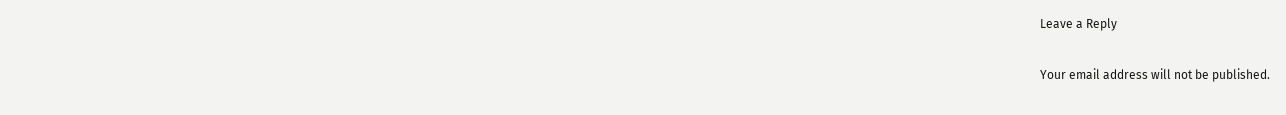Leave a Reply

Your email address will not be published.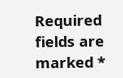Required fields are marked *